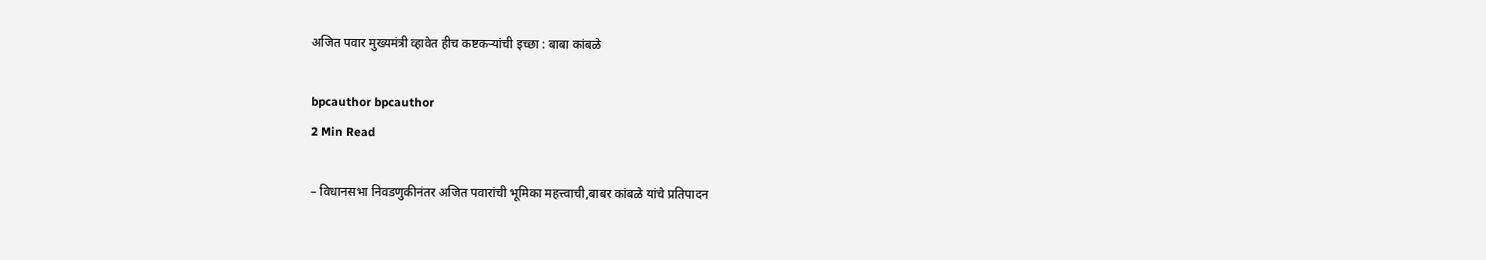अजित पवार मुख्यमंत्री व्हावेत हीच कष्टकऱ्यांची इच्छा : बाबा कांबळे

bpcauthor bpcauthor
2 Min Read

– विधानसभा निवडणुकीनंतर अजित पवारांची भूमिका महत्त्वाची,बाबर कांबळे यांचे प्रतिपादन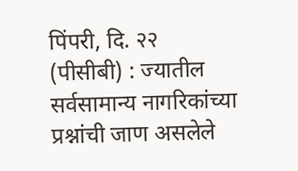पिंपरी, दि. २२ (पीसीबी) : ज्यातील सर्वसामान्य नागरिकांच्या प्रश्नांची जाण असलेले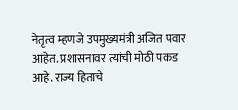नेतृत्व म्हणजे उपमुख्यमंत्री अजित पवार आहेत. प्रशासनावर त्यांची मोठी पकड आहे. राज्य हिताचे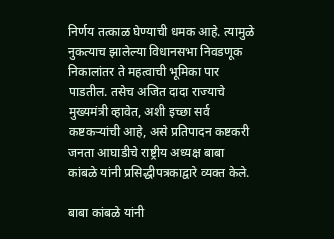निर्णय तत्काळ घेण्याची धमक आहे. त्यामुळे नुकत्याच झालेल्या विधानसभा निवडणूक निकालांतर ते महत्वाची भूमिका पार पाडतील. तसेच अजित दादा राज्याचे मुख्यमंत्री व्हावेत, अशी इच्छा सर्व कष्टकऱ्यांची आहे, असे प्रतिपादन कष्टकरी जनता आघाडीचे राष्ट्रीय अध्यक्ष बाबा कांबळे यांनी प्रसिद्धीपत्रकाद्वारे व्यक्त केले.

बाबा कांबळे यांनी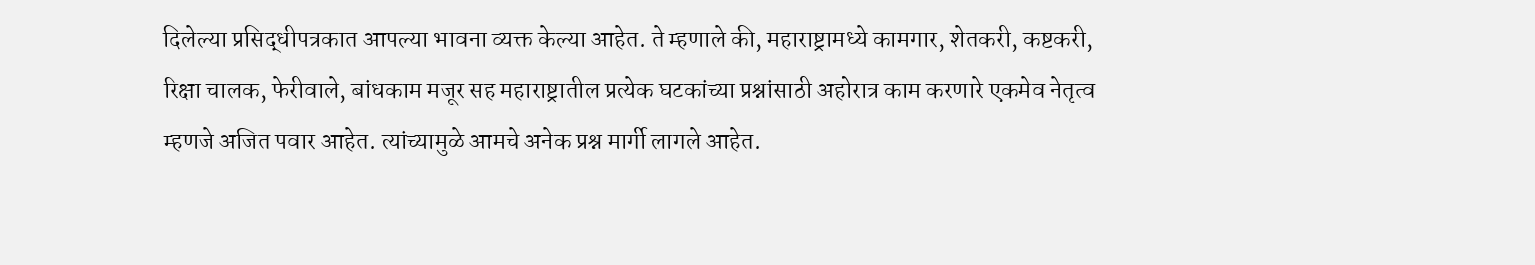दिलेल्या प्रसिद्धीपत्रकात आपल्या भावना व्यक्त केल्या आहेत. ते म्हणाले की, महाराष्ट्रामध्ये कामगार, शेतकरी, कष्टकरी, रिक्षा चालक, फेरीवाले, बांधकाम मजूर सह महाराष्ट्रातील प्रत्येक घटकांच्या प्रश्नांसाठी अहोरात्र काम करणारे एकमेव नेतृत्व म्हणजे अजित पवार आहेत. त्यांच्यामुळे आमचे अनेक प्रश्न मार्गी लागले आहेत.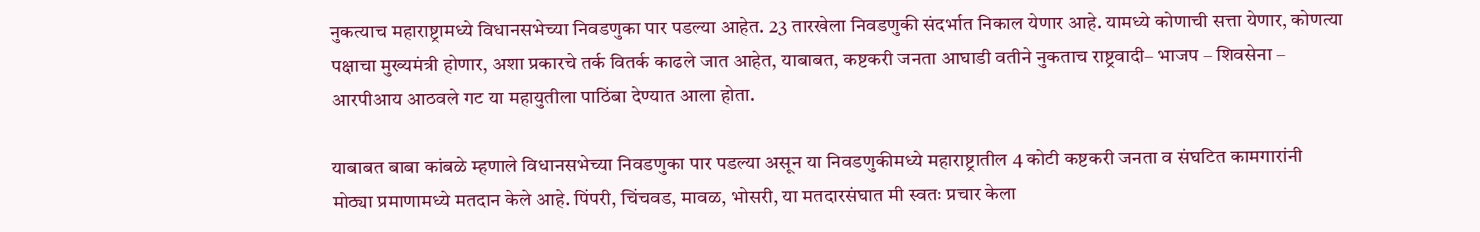नुकत्याच महाराष्ट्रामध्ये विधानसभेच्या निवडणुका पार पडल्या आहेत. 23 तारखेला निवडणुकी संदर्भात निकाल येणार आहे. यामध्ये कोणाची सत्ता येणार, कोणत्या पक्षाचा मुख्यमंत्री होणार, अशा प्रकारचे तर्क वितर्क काढले जात आहेत, याबाबत, कष्टकरी जनता आघाडी वतीने नुकताच राष्ट्रवादी– भाजप – शिवसेना – आरपीआय आठवले गट या महायुतीला पाठिंबा देण्यात आला होता.

याबाबत बाबा कांबळे म्हणाले विधानसभेच्या निवडणुका पार पडल्या असून या निवडणुकीमध्ये महाराष्ट्रातील 4 कोटी कष्टकरी जनता व संघटित कामगारांनी मोठ्या प्रमाणामध्ये मतदान केले आहे. पिंपरी, चिंचवड, मावळ, भोसरी, या मतदारसंघात मी स्वतः प्रचार केला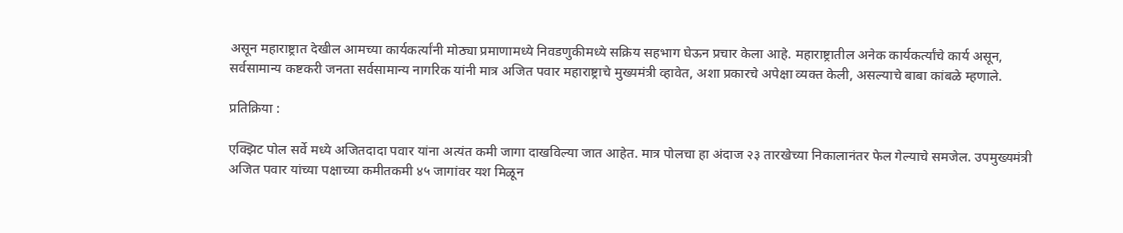असून महाराष्ट्रात देखील आमच्या कार्यकर्त्यांनी मोठ्या प्रमाणामध्ये निवडणुकीमध्ये सक्रिय सहभाग घेऊन प्रचार केला आहे. महाराष्ट्रातील अनेक कार्यकर्त्यांचे कार्य असून, सर्वसामान्य कष्टकरी जनता सर्वसामान्य नागरिक यांनी मात्र अजित पवार महाराष्ट्राचे मुख्यमंत्री व्हावेत, अशा प्रकारचे अपेक्षा व्यक्त केली, असल्याचे बाबा कांबळे म्हणाले.

प्रतिक्रिया :

एक्झिट पोल सर्वे मध्ये अजितदादा पवार यांना अत्यंत कमी जागा दाखविल्या जात आहेत. मात्र पोलचा हा अंदाज २३ तारखेच्या निकालानंतर फेल गेल्याचे समजेल. उपमुख्यमंत्री अजित पवार यांच्या पक्षाच्या कमीतकमी ४५ जागांवर यश मिळून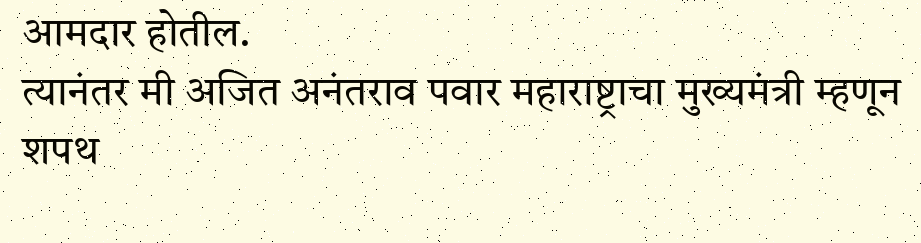आमदार होतील.
त्यानंतर मी अजित अनंतराव पवार महाराष्ट्राचा मुख्यमंत्री म्हणून शपथ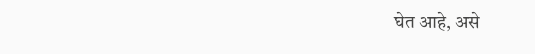घेत आहे, असे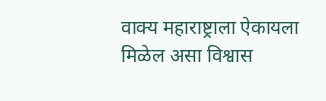वाक्य महाराष्ट्राला ऐकायला मिळेल असा विश्वास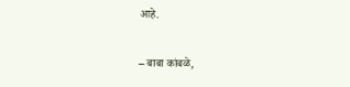आहे.

– बाबा कांबळे,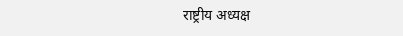राष्ट्रीय अध्यक्ष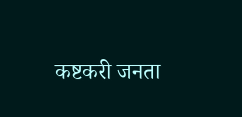कष्टकरी जनता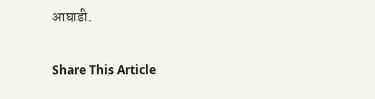आघाडी.

Share This Article